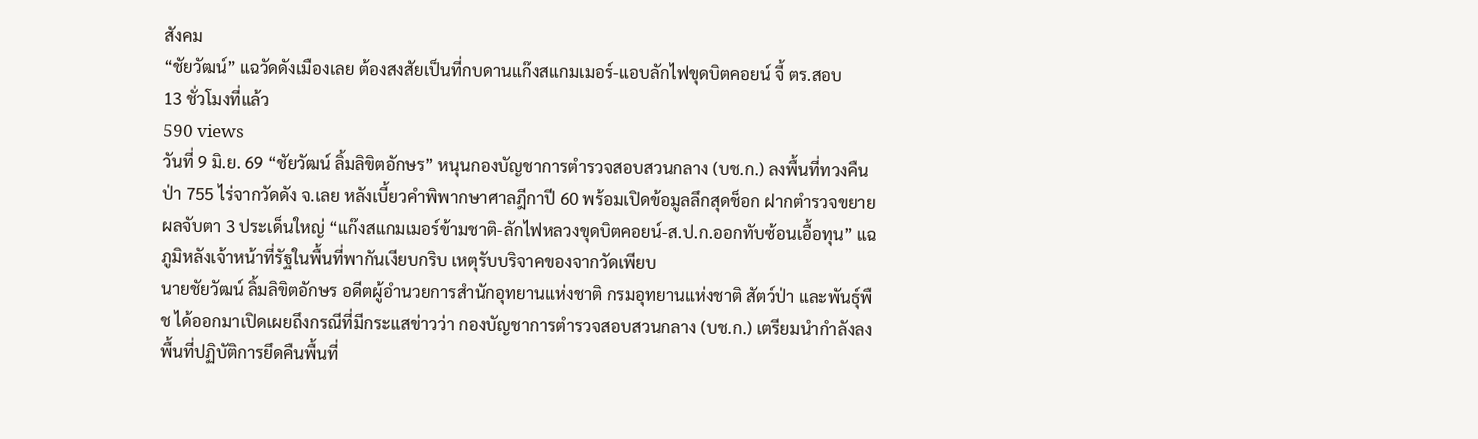สังคม
“ชัยวัฒน์” แฉวัดดังเมืองเลย ต้องสงสัยเป็นที่กบดานแก๊งสแกมเมอร์-แอบลักไฟขุดบิตคอยน์ จี้ ตร.สอบ
13 ชั่วโมงที่แล้ว
590 views
วันที่ 9 มิ.ย. 69 “ชัยวัฒน์ ลิ้มลิขิตอักษร” หนุนกองบัญชาการตำรวจสอบสวนกลาง (บช.ก.) ลงพื้นที่ทวงคืนป่า 755 ไร่จากวัดดัง จ.เลย หลังเบี้ยวคำพิพากษาศาลฎีกาปี 60 พร้อมเปิดข้อมูลลึกสุดช็อก ฝากตำรวจขยายผลจับตา 3 ประเด็นใหญ่ “แก๊งสแกมเมอร์ข้ามชาติ-ลักไฟหลวงขุดบิตคอยน์-ส.ป.ก.ออกทับซ้อนเอื้อทุน” แฉภูมิหลังเจ้าหน้าที่รัฐในพื้นที่พากันเงียบกริบ เหตุรับบริจาคของจากวัดเพียบ
นายชัยวัฒน์ ลิ้มลิขิตอักษร อดีตผู้อำนวยการสำนักอุทยานแห่งชาติ กรมอุทยานแห่งชาติ สัตว์ป่า และพันธุ์พืช ได้ออกมาเปิดเผยถึงกรณีที่มีกระแสข่าวว่า กองบัญชาการตำรวจสอบสวนกลาง (บช.ก.) เตรียมนำกำลังลงพื้นที่ปฏิบัติการยึดคืนพื้นที่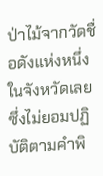ป่าไม้จากวัดชื่อดังแห่งหนึ่งในจังหวัดเลย ซึ่งไม่ยอมปฏิบัติตามคำพิ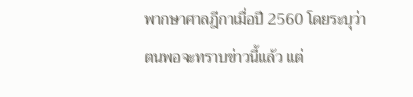พากษาศาลฎีกาเมื่อปี 2560 โดยระบุว่า ตนพอจะทราบข่าวนี้แล้ว แต่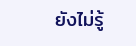ยังไม่รู้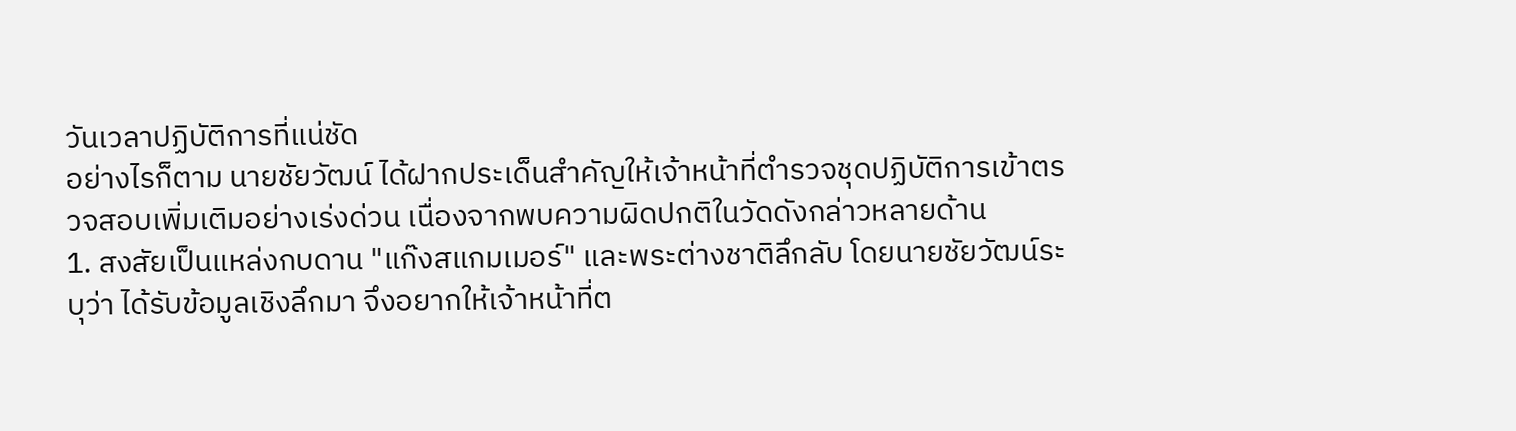วันเวลาปฏิบัติการที่แน่ชัด
อย่างไรก็ตาม นายชัยวัฒน์ ได้ฝากประเด็นสำคัญให้เจ้าหน้าที่ตำรวจชุดปฏิบัติการเข้าตรวจสอบเพิ่มเติมอย่างเร่งด่วน เนื่องจากพบความผิดปกติในวัดดังกล่าวหลายด้าน
1. สงสัยเป็นแหล่งกบดาน "แก๊งสแกมเมอร์" และพระต่างชาติลึกลับ โดยนายชัยวัฒน์ระบุว่า ได้รับข้อมูลเชิงลึกมา จึงอยากให้เจ้าหน้าที่ต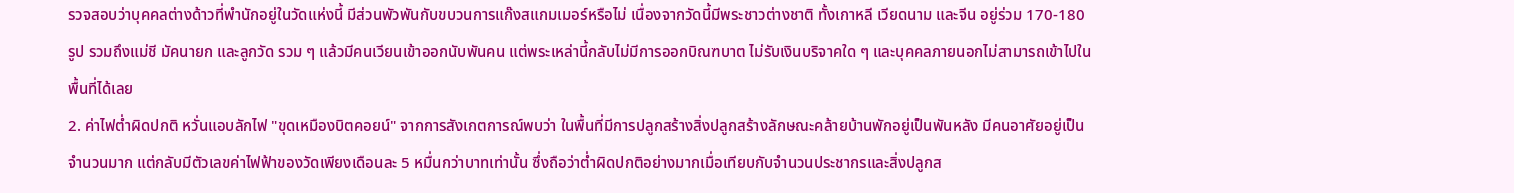รวจสอบว่าบุคคลต่างด้าวที่พำนักอยู่ในวัดแห่งนี้ มีส่วนพัวพันกับขบวนการแก๊งสแกมเมอร์หรือไม่ เนื่องจากวัดนี้มีพระชาวต่างชาติ ทั้งเกาหลี เวียดนาม และจีน อยู่ร่วม 170-180 รูป รวมถึงแม่ชี มัคนายก และลูกวัด รวม ๆ แล้วมีคนเวียนเข้าออกนับพันคน แต่พระเหล่านี้กลับไม่มีการออกบิณฑบาต ไม่รับเงินบริจาคใด ๆ และบุคคลภายนอกไม่สามารถเข้าไปในพื้นที่ได้เลย
2. ค่าไฟต่ำผิดปกติ หวั่นแอบลักไฟ "ขุดเหมืองบิตคอยน์" จากการสังเกตการณ์พบว่า ในพื้นที่มีการปลูกสร้างสิ่งปลูกสร้างลักษณะคล้ายบ้านพักอยู่เป็นพันหลัง มีคนอาศัยอยู่เป็นจำนวนมาก แต่กลับมีตัวเลขค่าไฟฟ้าของวัดเพียงเดือนละ 5 หมื่นกว่าบาทเท่านั้น ซึ่งถือว่าต่ำผิดปกติอย่างมากเมื่อเทียบกับจำนวนประชากรและสิ่งปลูกส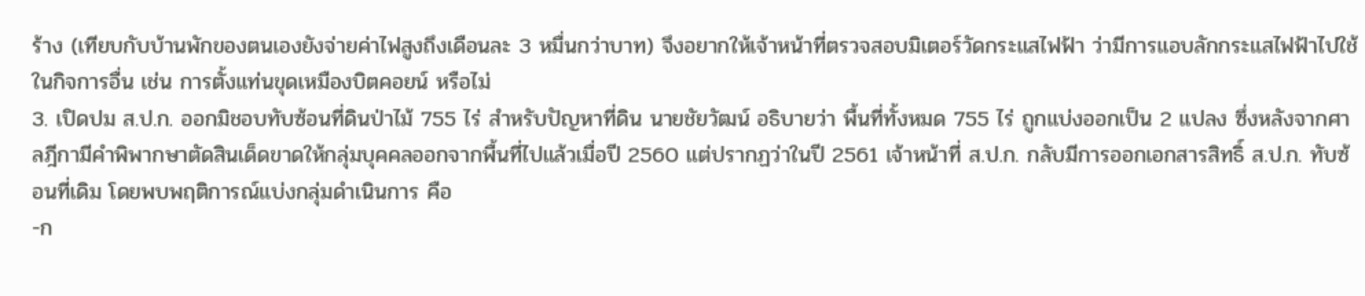ร้าง (เทียบกับบ้านพักของตนเองยังจ่ายค่าไฟสูงถึงเดือนละ 3 หมื่นกว่าบาท) จึงอยากให้เจ้าหน้าที่ตรวจสอบมิเตอร์วัดกระแสไฟฟ้า ว่ามีการแอบลักกระแสไฟฟ้าไปใช้ในกิจการอื่น เช่น การตั้งแท่นขุดเหมืองบิตคอยน์ หรือไม่
3. เปิดปม ส.ป.ก. ออกมิชอบทับซ้อนที่ดินป่าไม้ 755 ไร่ สำหรับปัญหาที่ดิน นายชัยวัฒน์ อธิบายว่า พื้นที่ทั้งหมด 755 ไร่ ถูกแบ่งออกเป็น 2 แปลง ซึ่งหลังจากศาลฎีกามีคำพิพากษาตัดสินเด็ดขาดให้กลุ่มบุคคลออกจากพื้นที่ไปแล้วเมื่อปี 2560 แต่ปรากฏว่าในปี 2561 เจ้าหน้าที่ ส.ป.ก. กลับมีการออกเอกสารสิทธิ์ ส.ป.ก. ทับซ้อนที่เดิม โดยพบพฤติการณ์แบ่งกลุ่มดำเนินการ คือ
-ก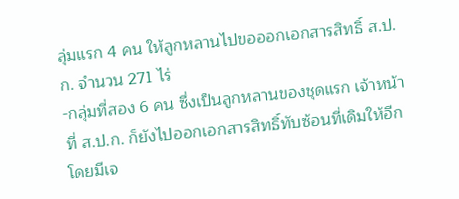ลุ่มแรก 4 คน ให้ลูกหลานไปขอออกเอกสารสิทธิ์ ส.ป.ก. จำนวน 271 ไร่
-กลุ่มที่สอง 6 คน ซึ่งเป็นลูกหลานของชุดแรก เจ้าหน้าที่ ส.ป.ก. ก็ยังไปออกเอกสารสิทธิ์ทับซ้อนที่เดิมให้อีก โดยมีเจ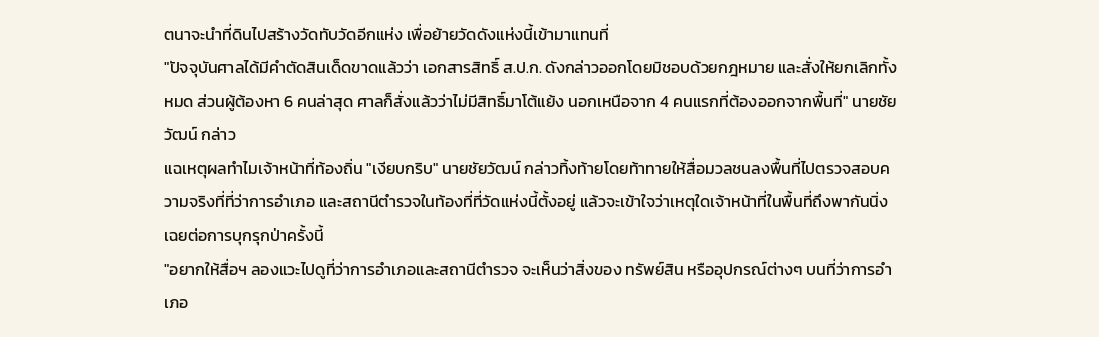ตนาจะนำที่ดินไปสร้างวัดทับวัดอีกแห่ง เพื่อย้ายวัดดังแห่งนี้เข้ามาแทนที่
"ปัจจุบันศาลได้มีคำตัดสินเด็ดขาดแล้วว่า เอกสารสิทธิ์ ส.ป.ก. ดังกล่าวออกโดยมิชอบด้วยกฎหมาย และสั่งให้ยกเลิกทั้งหมด ส่วนผู้ต้องหา 6 คนล่าสุด ศาลก็สั่งแล้วว่าไม่มีสิทธิ์มาโต้แย้ง นอกเหนือจาก 4 คนแรกที่ต้องออกจากพื้นที่" นายชัยวัฒน์ กล่าว
แฉเหตุผลทำไมเจ้าหน้าที่ท้องถิ่น "เงียบกริบ" นายชัยวัฒน์ กล่าวทิ้งท้ายโดยท้าทายให้สื่อมวลชนลงพื้นที่ไปตรวจสอบความจริงที่ที่ว่าการอำเภอ และสถานีตำรวจในท้องที่ที่วัดแห่งนี้ตั้งอยู่ แล้วจะเข้าใจว่าเหตุใดเจ้าหน้าที่ในพื้นที่ถึงพากันนิ่งเฉยต่อการบุกรุกป่าครั้งนี้
"อยากให้สื่อฯ ลองแวะไปดูที่ว่าการอำเภอและสถานีตำรวจ จะเห็นว่าสิ่งของ ทรัพย์สิน หรืออุปกรณ์ต่างๆ บนที่ว่าการอำเภอ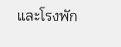และโรงพัก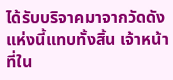ได้รับบริจาคมาจากวัดดังแห่งนี้แทบทั้งสิ้น เจ้าหน้าที่ใน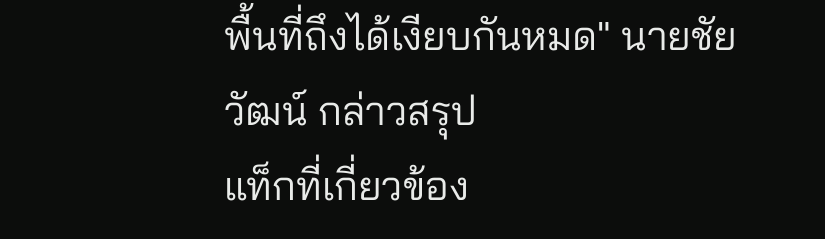พื้นที่ถึงได้เงียบกันหมด" นายชัยวัฒน์ กล่าวสรุป
แท็กที่เกี่ยวข้อง